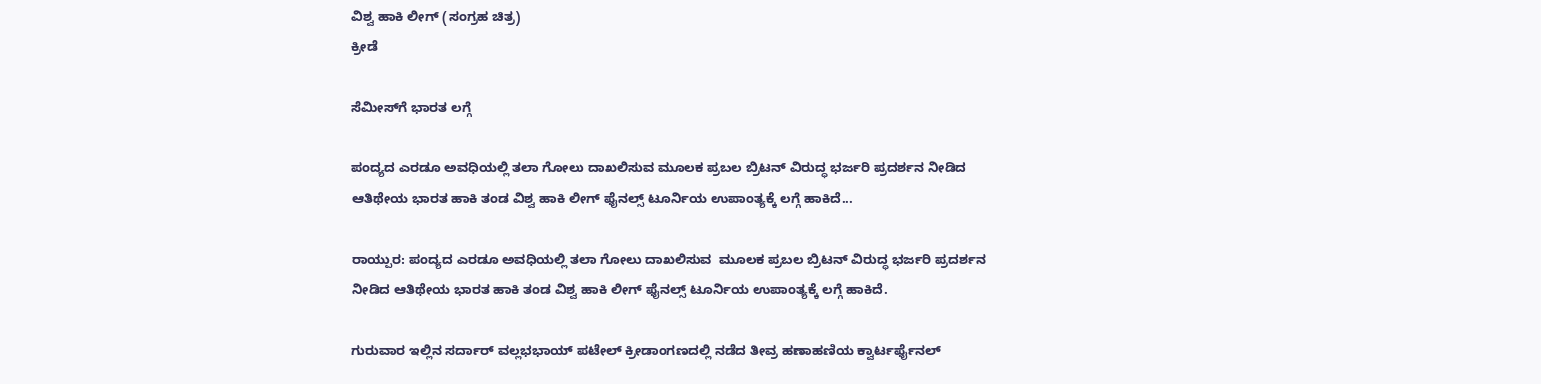ವಿಶ್ವ ಹಾಕಿ ಲೀಗ್ (ಸಂಗ್ರಹ ಚಿತ್ರ)
ಕ್ರೀಡೆ

ಸೆಮೀಸ್‍ಗೆ ಭಾರತ ಲಗ್ಗೆ

ಪಂದ್ಯದ ಎರಡೂ ಅವಧಿಯಲ್ಲಿ ತಲಾ ಗೋಲು ದಾಖಲಿಸುವ ಮೂಲಕ ಪ್ರಬಲ ಬ್ರಿಟನ್ ವಿರುದ್ಧ ಭರ್ಜರಿ ಪ್ರದರ್ಶನ ನೀಡಿದ ಆತಿಥೇಯ ಭಾರತ ಹಾಕಿ ತಂಡ ವಿಶ್ವ ಹಾಕಿ ಲೀಗ್ ಫೈನಲ್ಸ್ ಟೂರ್ನಿಯ ಉಪಾಂತ್ಯಕ್ಕೆ ಲಗ್ಗೆ ಹಾಕಿದೆ...

ರಾಯ್ಪುರ: ಪಂದ್ಯದ ಎರಡೂ ಅವಧಿಯಲ್ಲಿ ತಲಾ ಗೋಲು ದಾಖಲಿಸುವ  ಮೂಲಕ ಪ್ರಬಲ ಬ್ರಿಟನ್ ವಿರುದ್ಧ ಭರ್ಜರಿ ಪ್ರದರ್ಶನ ನೀಡಿದ ಆತಿಥೇಯ ಭಾರತ ಹಾಕಿ ತಂಡ ವಿಶ್ವ ಹಾಕಿ ಲೀಗ್ ಫೈನಲ್ಸ್ ಟೂರ್ನಿಯ ಉಪಾಂತ್ಯಕ್ಕೆ ಲಗ್ಗೆ ಹಾಕಿದೆ.

ಗುರುವಾರ ಇಲ್ಲಿನ ಸರ್ದಾರ್ ವಲ್ಲಭಭಾಯ್ ಪಟೇಲ್ ಕ್ರೀಡಾಂಗಣದಲ್ಲಿ ನಡೆದ ತೀವ್ರ ಹಣಾಹಣಿಯ ಕ್ವಾರ್ಟರ್ಫೈನಲ್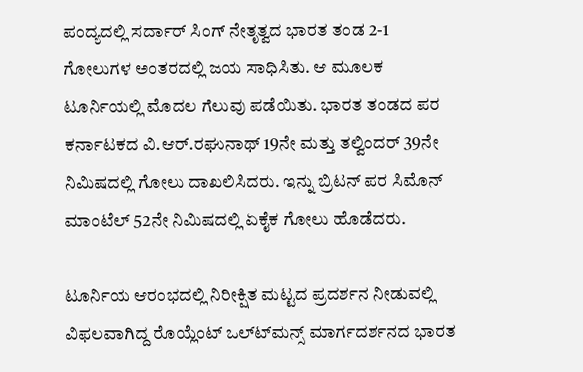ಪಂದ್ಯದಲ್ಲಿ ಸರ್ದಾರ್ ಸಿಂಗ್ ನೇತೃತ್ವದ ಭಾರತ ತಂಡ 2-1  ಗೋಲುಗಳ ಅಂತರದಲ್ಲಿ ಜಯ ಸಾಧಿಸಿತು. ಆ ಮೂಲಕ ಟೂರ್ನಿಯಲ್ಲಿ ಮೊದಲ ಗೆಲುವು ಪಡೆಯಿತು. ಭಾರತ ತಂಡದ ಪರ ಕರ್ನಾಟಕದ ವಿ.ಆರ್.ರಘುನಾಥ್ 19ನೇ ಮತ್ತು ತಲ್ವಿಂದರ್ 39ನೇ ನಿಮಿಷದಲ್ಲಿ ಗೋಲು ದಾಖಲಿಸಿದರು. ಇನ್ನು ಬ್ರಿಟನ್ ಪರ ಸಿಮೊನ್ ಮಾಂಟೆಲ್ 52ನೇ ನಿಮಿಷದಲ್ಲಿ ಏಕೈಕ ಗೋಲು ಹೊಡೆದರು.

ಟೂರ್ನಿಯ ಆರಂಭದಲ್ಲಿ ನಿರೀಕ್ಷಿತ ಮಟ್ಟದ ಪ್ರದರ್ಶನ ನೀಡುವಲ್ಲಿ ವಿಫಲವಾಗಿದ್ದ ರೊಯ್ಲೆಂಟ್ ಒಲ್ಟ್‍ಮನ್ಸ್ ಮಾರ್ಗದರ್ಶನದ ಭಾರತ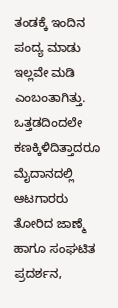ತಂಡಕ್ಕೆ ಇಂದಿನ ಪಂದ್ಯ ಮಾಡು ಇಲ್ಲವೇ ಮಡಿ  ಎಂಬಂತಾಗಿತ್ತು. ಒತ್ತಡದಿಂದಲೇ ಕಣಕ್ಕಿಳಿದಿತ್ತಾದರೂ ಮೈದಾನದಲ್ಲಿ ಆಟಗಾರರು ತೋರಿದ ಜಾಣ್ಮೆ ಹಾಗೂ ಸಂಘಟಿತ ಪ್ರದರ್ಶನ,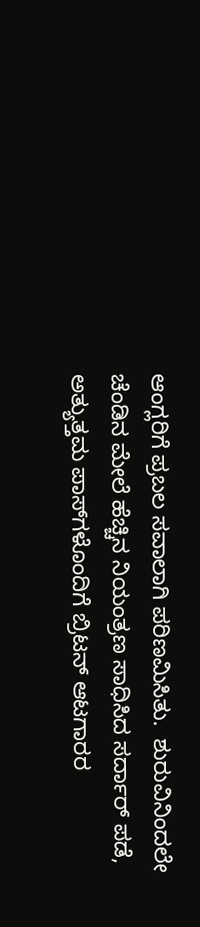ಆಂಗ್ಲರಿಗೆ ಪ್ರಬಲ ಸವಾಲಾಗಿ ಪರಿಣಮಿಸಿತು.  ಶುರುವಿನಿಂದಲೇ ಚೆಂಡಿನ ಮೇಲೆ ಹೆಚ್ಚಿನ ನಿಯಂತ್ರಣ ಸಾಧಿಸಿದ ಸರ್ದಾರ್ ಪಡೆ, ಅತ್ಯುತ್ತಮ ಪಾಸ್‍ಗಳೊಂದಿಗೆ ಬ್ರಿಟನ್ ಆಟಗಾರರ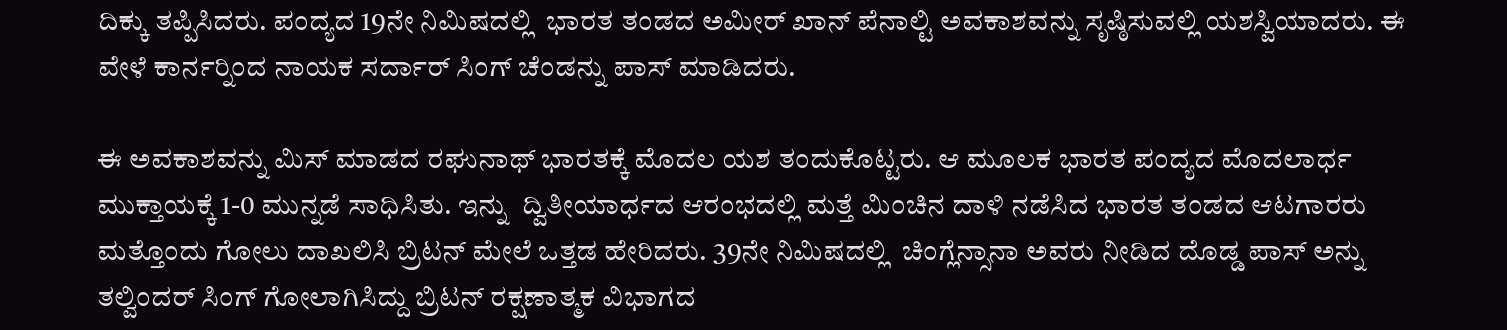ದಿಕ್ಕು ತಪ್ಪಿಸಿದರು. ಪಂದ್ಯದ 19ನೇ ನಿಮಿಷದಲ್ಲಿ  ಭಾರತ ತಂಡದ ಅಮೀರ್ ಖಾನ್ ಪೆನಾಲ್ಟಿ ಅವಕಾಶವನ್ನು ಸೃಷ್ಠಿಸುವಲ್ಲಿ ಯಶಸ್ವಿಯಾದರು. ಈ ವೇಳೆ ಕಾರ್ನರ್‍ನಿಂದ ನಾಯಕ ಸರ್ದಾರ್ ಸಿಂಗ್ ಚೆಂಡನ್ನು ಪಾಸ್ ಮಾಡಿದರು.

ಈ ಅವಕಾಶವನ್ನು ಮಿಸ್ ಮಾಡದ ರಘುನಾಥ್ ಭಾರತಕ್ಕೆ ಮೊದಲ ಯಶ ತಂದುಕೊಟ್ಟರು. ಆ ಮೂಲಕ ಭಾರತ ಪಂದ್ಯದ ಮೊದಲಾರ್ಧ ಮುಕ್ತಾಯಕ್ಕೆ 1-0 ಮುನ್ನಡೆ ಸಾಧಿಸಿತು. ಇನ್ನು  ದ್ವಿತೀಯಾರ್ಧದ ಆರಂಭದಲ್ಲಿ ಮತ್ತೆ ಮಿಂಚಿನ ದಾಳಿ ನಡೆಸಿದ ಭಾರತ ತಂಡದ ಆಟಗಾರರು ಮತ್ತೊಂದು ಗೋಲು ದಾಖಲಿಸಿ ಬ್ರಿಟನ್ ಮೇಲೆ ಒತ್ತಡ ಹೇರಿದರು. 39ನೇ ನಿಮಿಷದಲ್ಲಿ  ಚಿಂಗ್ಲೆನ್ಸಾನಾ ಅವರು ನೀಡಿದ ದೊಡ್ಡ ಪಾಸ್ ಅನ್ನು ತಲ್ವಿಂದರ್ ಸಿಂಗ್ ಗೋಲಾಗಿಸಿದ್ದು ಬ್ರಿಟನ್ ರಕ್ಷಣಾತ್ಮಕ ವಿಭಾಗದ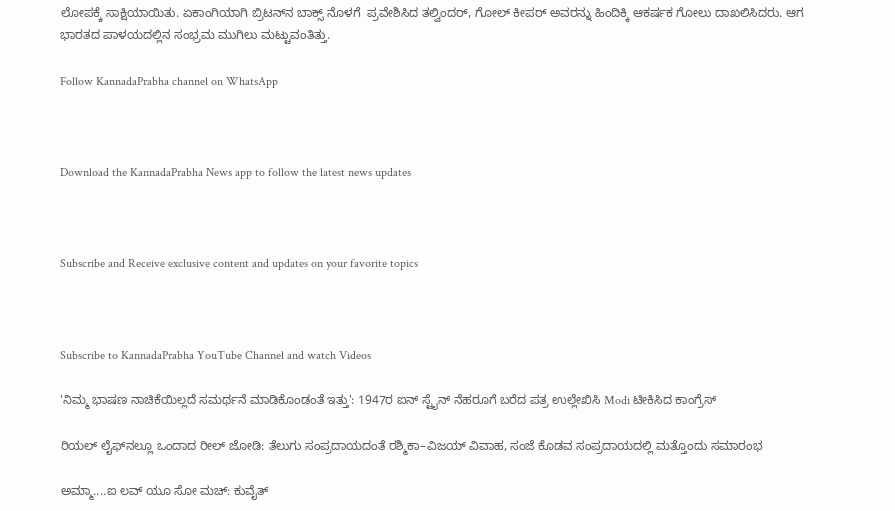ಲೋಪಕ್ಕೆ ಸಾಕ್ಷಿಯಾಯಿತು. ಏಕಾಂಗಿಯಾಗಿ ಬ್ರಿಟನ್‍ನ ಬಾಕ್ಸ್ ನೊಳಗೆ  ಪ್ರವೇಶಿಸಿದ ತಲ್ವಿಂದರ್, ಗೋಲ್ ಕೀಪರ್ ಅವರನ್ನು ಹಿಂದಿಕ್ಕಿ ಆಕರ್ಷಕ ಗೋಲು ದಾಖಲಿಸಿದರು. ಆಗ ಭಾರತದ ಪಾಳಯದಲ್ಲಿನ ಸಂಭ್ರಮ ಮುಗಿಲು ಮಟ್ಟುವಂತಿತ್ತು.

Follow KannadaPrabha channel on WhatsApp



Download the KannadaPrabha News app to follow the latest news updates



Subscribe and Receive exclusive content and updates on your favorite topics



Subscribe to KannadaPrabha YouTube Channel and watch Videos

'ನಿಮ್ಮ ಭಾಷಣ ನಾಚಿಕೆಯಿಲ್ಲದೆ ಸಮರ್ಥನೆ ಮಾಡಿಕೊಂಡಂತೆ ಇತ್ತು': 1947ರ ಐನ್ ಸ್ಟೈನ್ ನೆಹರೂಗೆ ಬರೆದ ಪತ್ರ ಉಲ್ಲೇಖಿಸಿ Modi ಟೀಕಿಸಿದ ಕಾಂಗ್ರೆಸ್

ರಿಯಲ್ ಲೈಫ್‌ನಲ್ಲೂ ಒಂದಾದ ರೀಲ್ ಜೋಡಿ: ತೆಲುಗು ಸಂಪ್ರದಾಯದಂತೆ ರಶ್ಮಿಕಾ–ವಿಜಯ್ ವಿವಾಹ, ಸಂಜೆ ಕೊಡವ ಸಂಪ್ರದಾಯದಲ್ಲಿ ಮತ್ತೊಂದು ಸಮಾರಂಭ

ಅಮ್ಮಾ....ಐ ಲವ್ ಯೂ ಸೋ ಮಚ್: ಕುವೈತ್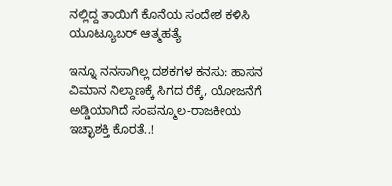ನಲ್ಲಿದ್ದ ತಾಯಿಗೆ ಕೊನೆಯ ಸಂದೇಶ ಕಳಿಸಿ ಯೂಟ್ಯೂಬರ್ ಆತ್ಮಹತ್ಯೆ

ಇನ್ನೂ ನನಸಾಗಿಲ್ಲ ದಶಕಗಳ ಕನಸು: ಹಾಸನ ವಿಮಾನ ನಿಲ್ದಾಣಕ್ಕೆ ಸಿಗದ ರೆಕ್ಕೆ, ಯೋಜನೆಗೆ ಅಡ್ಡಿಯಾಗಿದೆ ಸಂಪನ್ಮೂಲ-ರಾಜಕೀಯ ಇಚ್ಛಾಶಕ್ತಿ ಕೊರತೆ..!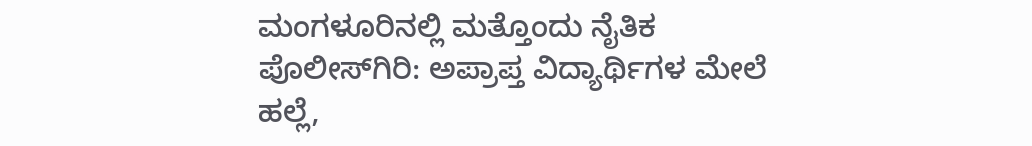ಮಂಗಳೂರಿನಲ್ಲಿ ಮತ್ತೊಂದು ನೈತಿಕ ಪೊಲೀಸ್‌ಗಿರಿ: ಅಪ್ರಾಪ್ತ ವಿದ್ಯಾರ್ಥಿಗಳ ಮೇಲೆ ಹಲ್ಲೆ,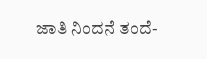ಜಾತಿ ನಿಂದನೆ ತಂದೆ-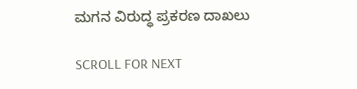ಮಗನ ವಿರುದ್ಧ ಪ್ರಕರಣ ದಾಖಲು

SCROLL FOR NEXT